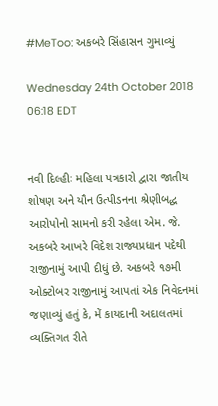#MeToo: અકબરે સિંહાસન ગુમાવ્યું

Wednesday 24th October 2018 06:18 EDT


નવી દિલ્હીઃ મહિલા પત્રકારો દ્વારા જાતીય શોષણ અને યૌન ઉત્પીડનના શ્રેણીબદ્ધ આરોપોનો સામનો કરી રહેલા એમ. જે. અકબરે આખરે વિદેશ રાજ્યપ્રધાન પદેથી રાજીનામું આપી દીધું છે. અકબરે ૧૭મી ઓક્ટોબર રાજીનામું આપતાં એક નિવેદનમાં જણાવ્યું હતું કે, મેં કાયદાની અદાલતમાં વ્યક્તિગત રીતે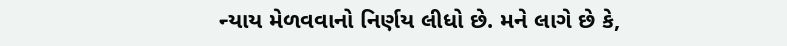ન્યાય મેળવવાનો નિર્ણય લીધો છે. મને લાગે છે કે,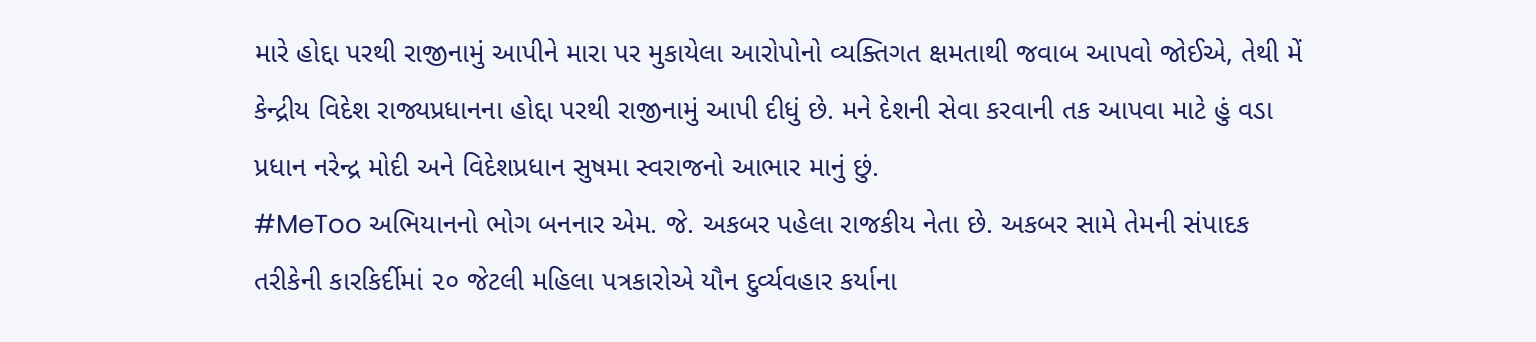મારે હોદ્દા પરથી રાજીનામું આપીને મારા પર મુકાયેલા આરોપોનો વ્યક્તિગત ક્ષમતાથી જવાબ આપવો જોઈએ, તેથી મેં કેન્દ્રીય વિદેશ રાજ્યપ્રધાનના હોદ્દા પરથી રાજીનામું આપી દીધું છે. મને દેશની સેવા કરવાની તક આપવા માટે હું વડા પ્રધાન નરેન્દ્ર મોદી અને વિદેશપ્રધાન સુષમા સ્વરાજનો આભાર માનું છું.
#MeToo અભિયાનનો ભોગ બનનાર એમ. જે. અકબર પહેલા રાજકીય નેતા છે. અકબર સામે તેમની સંપાદક તરીકેની કારકિર્દીમાં ૨૦ જેટલી મહિલા પત્રકારોએ યૌન દુર્વ્યવહાર કર્યાના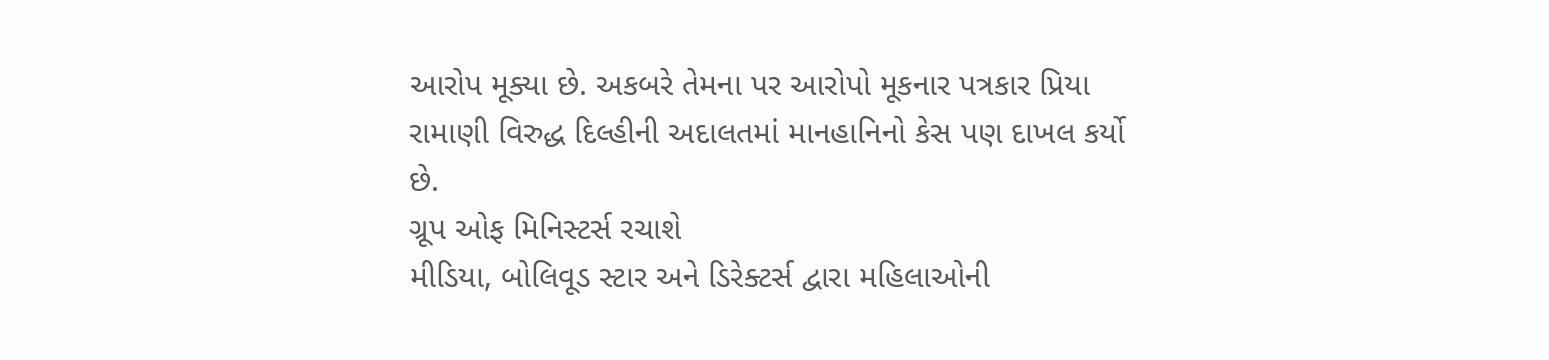આરોપ મૂક્યા છે. અકબરે તેમના પર આરોપો મૂકનાર પત્રકાર પ્રિયા રામાણી વિરુદ્ધ દિલ્હીની અદાલતમાં માનહાનિનો કેસ પણ દાખલ કર્યો છે.
ગ્રૂપ ઓફ મિનિસ્ટર્સ રચાશે
મીડિયા, બોલિવૂડ સ્ટાર અને ડિરેક્ટર્સ દ્વારા મહિલાઓની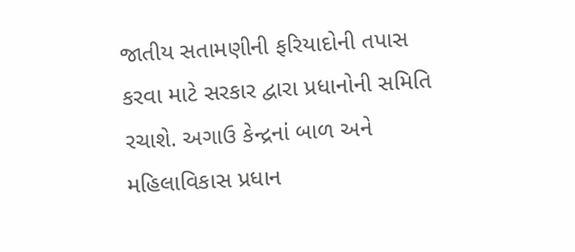જાતીય સતામણીની ફરિયાદોની તપાસ કરવા માટે સરકાર દ્વારા પ્રધાનોની સમિતિ રચાશે. અગાઉ કેન્દ્રનાં બાળ અને મહિલાવિકાસ પ્રધાન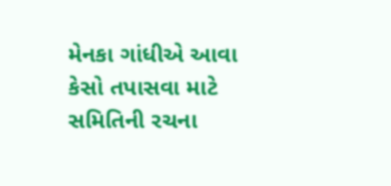મેનકા ગાંધીએ આવા કેસો તપાસવા માટે સમિતિની રચના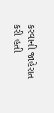કરવાની જાહેરાત કરી હતી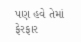પણ હવે તેમાં ફેરફાર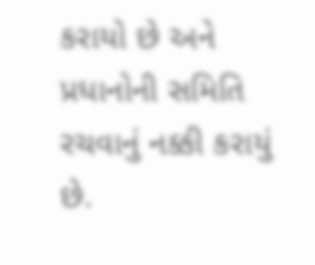કરાયો છે અને પ્રધાનોની સમિતિ રચવાનું નક્કી કરાયું છે.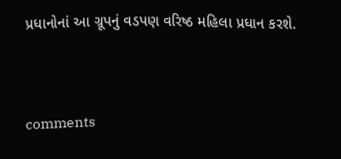પ્રધાનોનાં આ ગ્રૂપનું વડપણ વરિષ્ઠ મહિલા પ્રધાન કરશે.


comments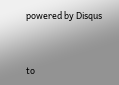powered by Disqus



to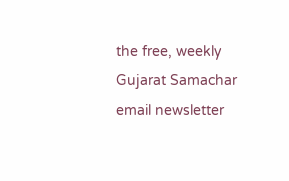the free, weekly Gujarat Samachar email newsletter